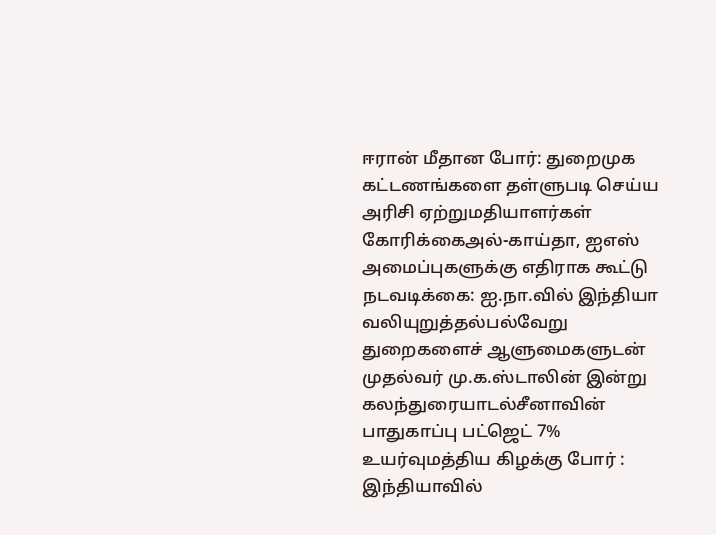ஈரான் மீதான போர்: துறைமுக கட்டணங்களை தள்ளுபடி செய்ய அரிசி ஏற்றுமதியாளர்கள் கோரிக்கைஅல்-காய்தா, ஐஎஸ் அமைப்புகளுக்கு எதிராக கூட்டு நடவடிக்கை: ஐ.நா.வில் இந்தியா வலியுறுத்தல்பல்வேறு துறைகளைச் ஆளுமைகளுடன் முதல்வர் மு.க.ஸ்டாலின் இன்று கலந்துரையாடல்சீனாவின் பாதுகாப்பு பட்ஜெட் 7% உயர்வுமத்திய கிழக்கு போர் : இந்தியாவில்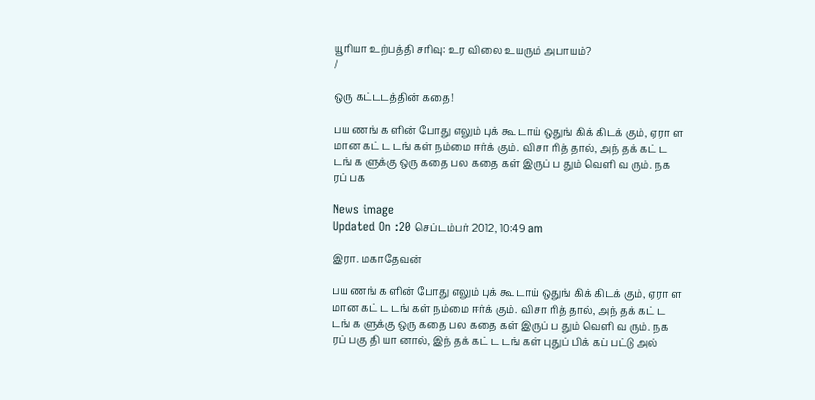யூரியா உற்பத்தி சரிவு: உர விலை உயரும் அபாயம்?
/

ஒரு கட்டடத்தின் கதை!

பய ணங் க ளின் போது எலும் புக் கூ டாய் ஒதுங் கிக் கிடக் கும், ஏரா ள மான கட் ட டங் கள் நம்மை ஈர்க் கும். விசா ரித் தால், அந் தக் கட் ட டங் க ளுக்கு ஒரு கதை பல கதை கள் இருப் ப தும் வெளி வ ரும். நக ரப் பக

News image
Updated On :20 செப்டம்பர் 2012, 10:49 am

இரா. மகாதேவன்

பய ணங் க ளின் போது எலும் புக் கூ டாய் ஒதுங் கிக் கிடக் கும், ஏரா ள மான கட் ட டங் கள் நம்மை ஈர்க் கும். விசா ரித் தால், அந் தக் கட் ட டங் க ளுக்கு ஒரு கதை பல கதை கள் இருப் ப தும் வெளி வ ரும். நக ரப் பகு தி யா னால், இந் தக் கட் ட டங் கள் புதுப் பிக் கப் பட்டு அல்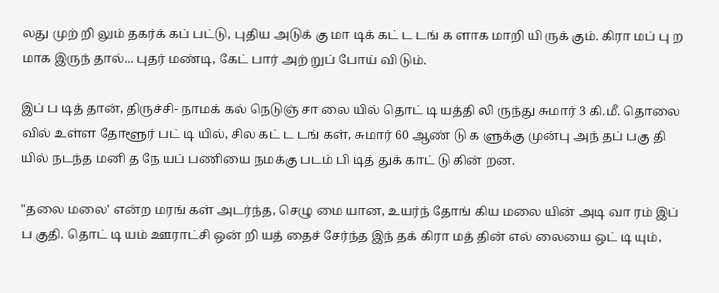லது முற் றி லும் தகர்க் கப் பட்டு, புதிய அடுக் கு மா டிக் கட் ட டங் க ளாக மாறி யி ருக் கும். கிரா மப் பு ற மாக இருந் தால்... புதர் மண்டி, கேட் பார் அற் றுப் போய் வி டும்.

இப் ப டித் தான், திருச்சி- நாமக் கல் நெடுஞ் சா லை யில் தொட் டி யத்தி லி ருந்து சுமார் 3 கி.மீ. தொலை வில் உள்ள தோளூர் பட் டி யில், சில கட் ட டங் கள், சுமார் 60 ஆண் டு க ளுக்கு முன்பு அந் தப் பகு தி யில் நடந்த மனி த நே யப் பணியை நமக்கு படம் பி டித் துக் காட் டு கின் றன.

"தலை மலை' என்ற மரங் கள் அடர்ந்த, செழு மை யான, உயர்ந் தோங் கிய மலை யின் அடி வா ரம் இப் ப குதி. தொட் டி யம் ஊராட்சி ஒன் றி யத் தைச் சேர்ந்த இந் தக் கிரா மத் தின் எல் லையை ஒட் டி யும்,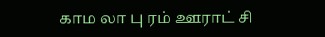காம லா பு ரம் ஊராட் சி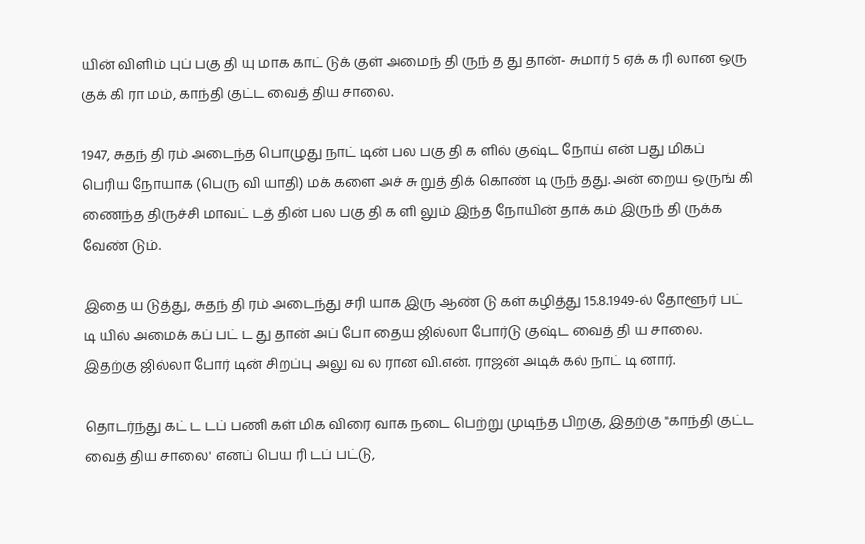யின் விளிம் புப் பகு தி யு மாக காட் டுக் குள் அமைந் தி ருந் த து தான்- சுமார் 5 ஏக் க ரி லான ஒரு குக் கி ரா மம், காந்தி குட்ட வைத் திய சாலை.

1947, சுதந் தி ரம் அடைந்த பொழுது நாட் டின் பல பகு தி க ளில் குஷ்ட நோய் என் பது மிகப் பெரிய நோயாக (பெரு வி யாதி) மக் களை அச் சு றுத் திக் கொண் டி ருந் தது. அன் றைய ஒருங் கி ணைந்த திருச்சி மாவட் டத் தின் பல பகு தி க ளி லும் இந்த நோயின் தாக் கம் இருந் தி ருக்க வேண் டும்.

இதை ய டுத்து, சுதந் தி ரம் அடைந்து சரி யாக இரு ஆண் டு கள் கழித்து 15.8.1949-ல் தோளூர் பட் டி யில் அமைக் கப் பட் ட து தான் அப் போ தைய ஜில்லா போர்டு குஷ்ட வைத் தி ய சாலை. இதற்கு ஜில்லா போர் டின் சிறப்பு அலு வ ல ரான வி.என். ராஜன் அடிக் கல் நாட் டி னார்.

தொடர்ந்து கட் ட டப் பணி கள் மிக விரை வாக நடை பெற்று முடிந்த பிறகு, இதற்கு "காந்தி குட்ட வைத் திய சாலை' எனப் பெய ரி டப் பட்டு,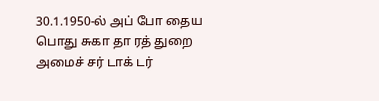30.1.1950-ல் அப் போ தைய பொது சுகா தா ரத் துறை அமைச் சர் டாக் டர்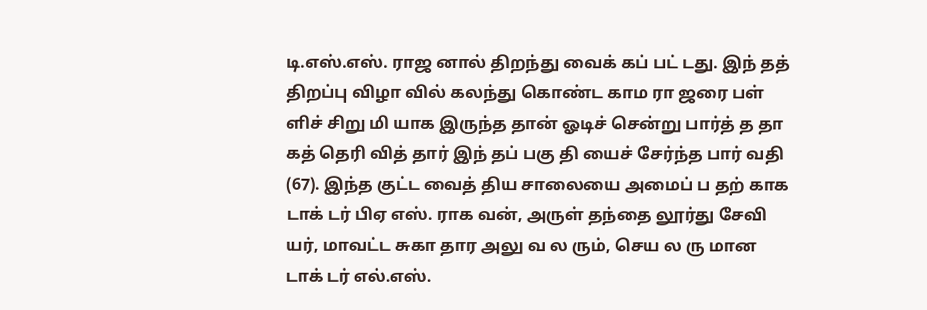டி.எஸ்.எஸ். ராஜ னால் திறந்து வைக் கப் பட் டது. இந் தத் திறப்பு விழா வில் கலந்து கொண்ட காம ரா ஜரை பள் ளிச் சிறு மி யாக இருந்த தான் ஓடிச் சென்று பார்த் த தா கத் தெரி வித் தார் இந் தப் பகு தி யைச் சேர்ந்த பார் வதி (67). இந்த குட்ட வைத் திய சாலையை அமைப் ப தற் காக டாக் டர் பிஏ எஸ். ராக வன், அருள் தந்தை லூர்து சேவி யர், மாவட்ட சுகா தார அலு வ ல ரும், செய ல ரு மான டாக் டர் எல்.எஸ்.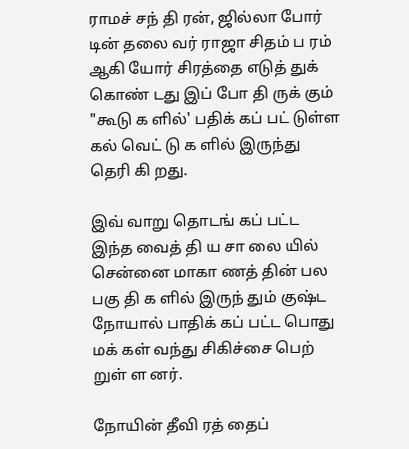ராமச் சந் தி ரன், ஜில்லா போர் டின் தலை வர் ராஜா சிதம் ப ரம் ஆகி யோர் சிரத்தை எடுத் துக் கொண் டது இப் போ தி ருக் கும் "கூடு க ளில்' பதிக் கப் பட் டுள்ள கல் வெட் டு க ளில் இருந்து தெரி கி றது.

இவ் வாறு தொடங் கப் பட்ட இந்த வைத் தி ய சா லை யில் சென்னை மாகா ணத் தின் பல பகு தி க ளில் இருந் தும் குஷ்ட நோயால் பாதிக் கப் பட்ட பொது மக் கள் வந்து சிகிச்சை பெற் றுள் ள னர்.

நோயின் தீவி ரத் தைப்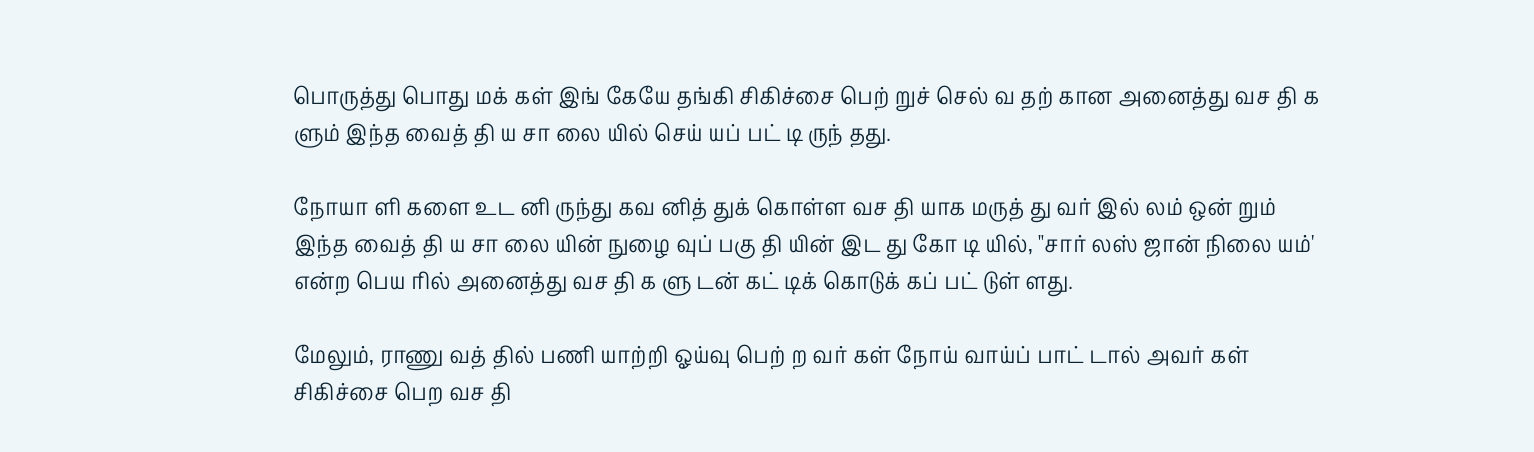பொருத்து பொது மக் கள் இங் கேயே தங்கி சிகிச்சை பெற் றுச் செல் வ தற் கான அனைத்து வச தி க ளும் இந்த வைத் தி ய சா லை யில் செய் யப் பட் டி ருந் தது.

நோயா ளி களை உட னி ருந்து கவ னித் துக் கொள்ள வச தி யாக மருத் து வர் இல் லம் ஒன் றும் இந்த வைத் தி ய சா லை யின் நுழை வுப் பகு தி யின் இட து கோ டி யில், "சார் லஸ் ஜான் நிலை யம்' என்ற பெய ரில் அனைத்து வச தி க ளு டன் கட் டிக் கொடுக் கப் பட் டுள் ளது.

மேலும், ராணு வத் தில் பணி யாற்றி ஓய்வு பெற் ற வர் கள் நோய் வாய்ப் பாட் டால் அவர் கள் சிகிச்சை பெற வச தி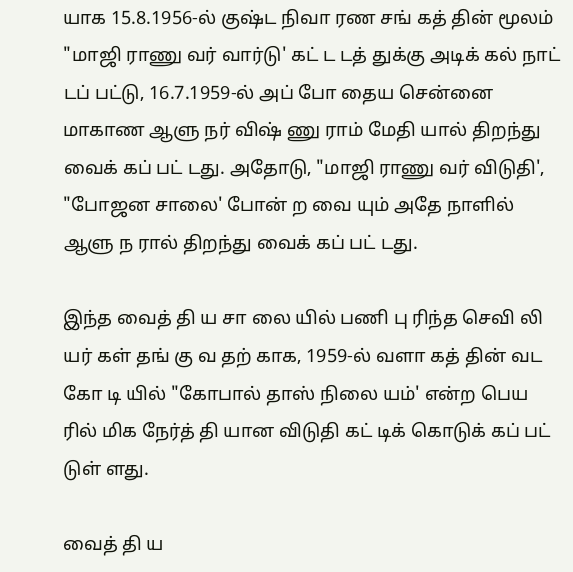யாக 15.8.1956-ல் குஷ்ட நிவா ரண சங் கத் தின் மூலம் "மாஜி ராணு வர் வார்டு' கட் ட டத் துக்கு அடிக் கல் நாட் டப் பட்டு, 16.7.1959-ல் அப் போ தைய சென்னை மாகாண ஆளு நர் விஷ் ணு ராம் மேதி யால் திறந்து வைக் கப் பட் டது. அதோடு, "மாஜி ராணு வர் விடுதி', "போஜன சாலை' போன் ற வை யும் அதே நாளில் ஆளு ந ரால் திறந்து வைக் கப் பட் டது.

இந்த வைத் தி ய சா லை யில் பணி பு ரிந்த செவி லி யர் கள் தங் கு வ தற் காக, 1959-ல் வளா கத் தின் வட கோ டி யில் "கோபால் தாஸ் நிலை யம்' என்ற பெய ரில் மிக நேர்த் தி யான விடுதி கட் டிக் கொடுக் கப் பட் டுள் ளது.

வைத் தி ய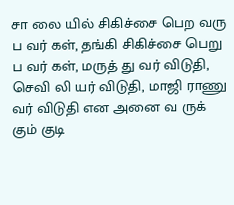சா லை யில் சிகிச்சை பெற வரு ப வர் கள், தங்கி சிகிச்சை பெறு ப வர் கள், மருத் து வர் விடுதி, செவி லி யர் விடுதி, மாஜி ராணு வர் விடுதி என அனை வ ருக் கும் குடி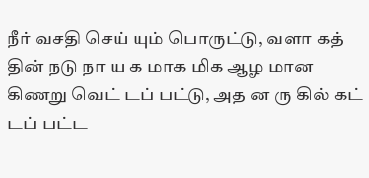நீர் வசதி செய் யும் பொருட்டு, வளா கத் தின் நடு நா ய க மாக மிக ஆழ மான கிணறு வெட் டப் பட்டு, அத ன ரு கில் கட் டப் பட்ட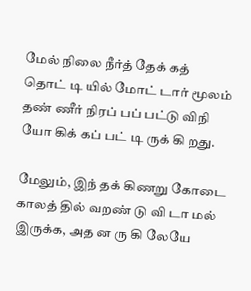மேல் நிலை நீர்த் தேக் கத் தொட் டி யில் மோட் டார் மூலம் தண் ணீர் நிரப் பப் பட்டு விநி யோ கிக் கப் பட் டி ருக் கி றது.

மேலும், இந் தக் கிணறு கோடை காலத் தில் வறண் டு வி டா மல் இருக்க, அத ன ரு கி லேயே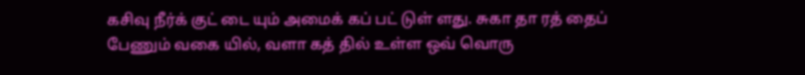கசிவு நீர்க் குட் டை யும் அமைக் கப் பட் டுள் ளது. சுகா தா ரத் தைப் பேணும் வகை யில், வளா கத் தில் உள்ள ஒவ் வொரு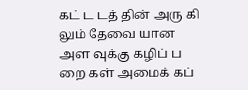கட் ட டத் தின் அரு கி லும் தேவை யான அள வுக்கு கழிப் ப றை கள் அமைக் கப்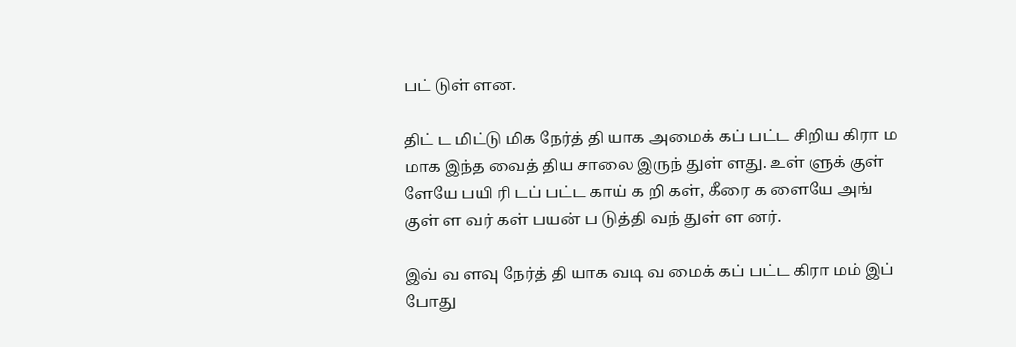பட் டுள் ளன.

திட் ட மிட்டு மிக நேர்த் தி யாக அமைக் கப் பட்ட சிறிய கிரா ம மாக இந்த வைத் திய சாலை இருந் துள் ளது. உள் ளுக் குள் ளேயே பயி ரி டப் பட்ட காய் க றி கள், கீரை க ளையே அங் குள் ள வர் கள் பயன் ப டுத்தி வந் துள் ள னர்.

இவ் வ ளவு நேர்த் தி யாக வடி வ மைக் கப் பட்ட கிரா மம் இப் போது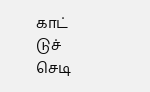காட் டுச் செடி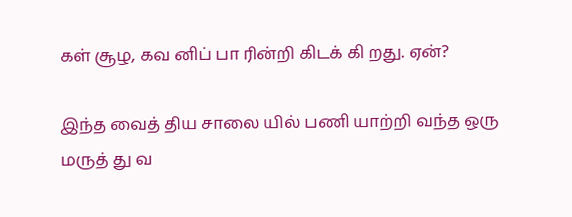கள் சூழ, கவ னிப் பா ரின்றி கிடக் கி றது. ஏன்?

இந்த வைத் திய சாலை யில் பணி யாற்றி வந்த ஒரு மருத் து வ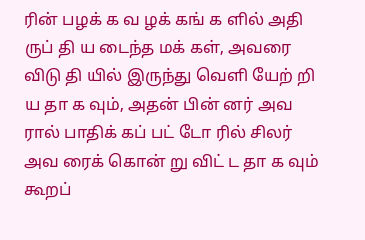ரின் பழக் க வ ழக் கங் க ளில் அதி ருப் தி ய டைந்த மக் கள், அவரை விடு தி யில் இருந்து வெளி யேற் றி ய தா க வும், அதன் பின் னர் அவ ரால் பாதிக் கப் பட் டோ ரில் சிலர் அவ ரைக் கொன் று விட் ட தா க வும் கூறப்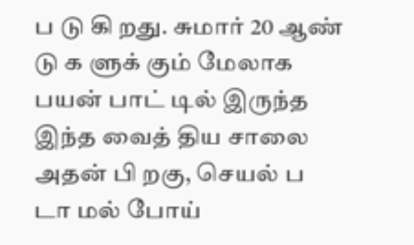ப டு கி றது. சுமார் 20 ஆண் டு க ளுக் கும் மேலாக பயன் பாட் டில் இருந்த இந்த வைத் திய சாலை அதன் பி றகு, செயல் ப டா மல் போய்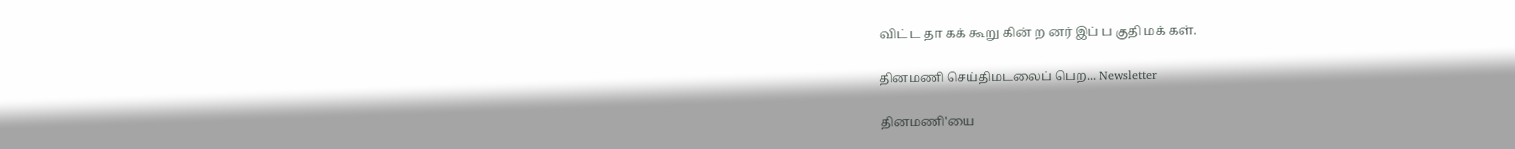விட் ட தா கக் கூறு கின் ற னர் இப் ப குதி மக் கள்.

தினமணி செய்திமடலைப் பெற... Newsletter

தினமணி'யை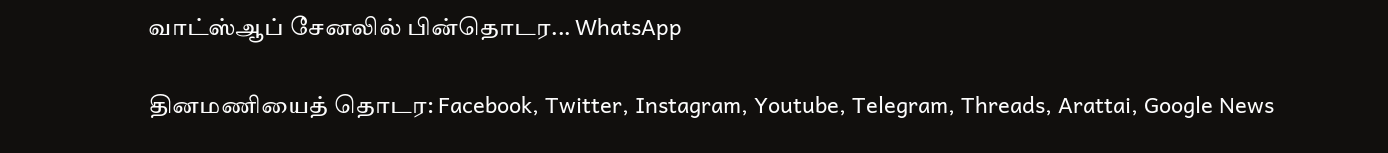வாட்ஸ்ஆப் சேனலில் பின்தொடர... WhatsApp

தினமணியைத் தொடர: Facebook, Twitter, Instagram, Youtube, Telegram, Threads, Arattai, Google News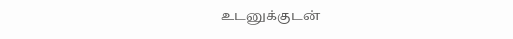உடனுக்குடன்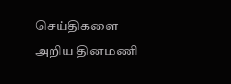செய்திகளை அறிய தினமணி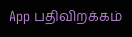App பதிவிறக்கம்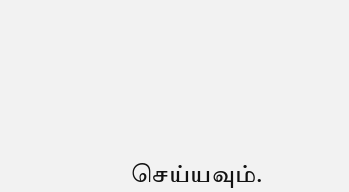செய்யவும்.